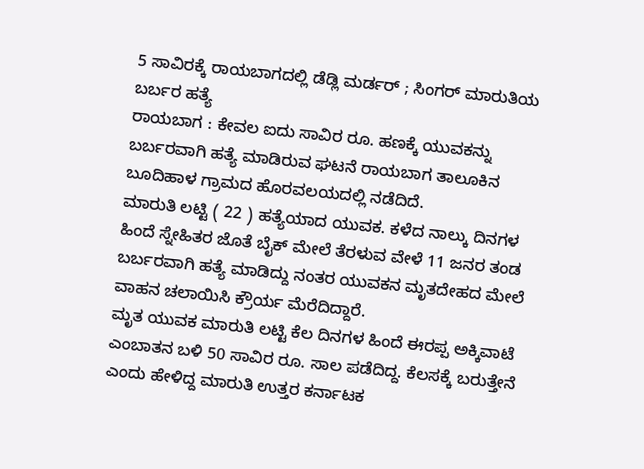5 ಸಾವಿರಕ್ಕೆ ರಾಯಬಾಗದಲ್ಲಿ ಡೆಡ್ಲಿ ಮರ್ಡರ್ ; ಸಿಂಗರ್ ಮಾರುತಿಯ ಬರ್ಬರ ಹತ್ಯೆ
ರಾಯಬಾಗ : ಕೇವಲ ಐದು ಸಾವಿರ ರೂ. ಹಣಕ್ಕೆ ಯುವಕನ್ನು ಬರ್ಬರವಾಗಿ ಹತ್ಯೆ ಮಾಡಿರುವ ಘಟನೆ ರಾಯಬಾಗ ತಾಲೂಕಿನ ಬೂದಿಹಾಳ ಗ್ರಾಮದ ಹೊರವಲಯದಲ್ಲಿ ನಡೆದಿದೆ.
ಮಾರುತಿ ಲಟ್ಟಿ ( 22 ) ಹತ್ಯೆಯಾದ ಯುವಕ. ಕಳೆದ ನಾಲ್ಕು ದಿನಗಳ ಹಿಂದೆ ಸ್ನೇಹಿತರ ಜೊತೆ ಬೈಕ್ ಮೇಲೆ ತೆರಳುವ ವೇಳೆ 11 ಜನರ ತಂಡ ಬರ್ಬರವಾಗಿ ಹತ್ಯೆ ಮಾಡಿದ್ದು ನಂತರ ಯುವಕನ ಮೃತದೇಹದ ಮೇಲೆ ವಾಹನ ಚಲಾಯಿಸಿ ಕ್ರೌರ್ಯ ಮೆರೆದಿದ್ದಾರೆ.
ಮೃತ ಯುವಕ ಮಾರುತಿ ಲಟ್ಟಿ ಕೆಲ ದಿನಗಳ ಹಿಂದೆ ಈರಪ್ಪ ಅಕ್ಕಿವಾಟೆ ಎಂಬಾತನ ಬಳಿ 50 ಸಾವಿರ ರೂ. ಸಾಲ ಪಡೆದಿದ್ದ. ಕೆಲಸಕ್ಕೆ ಬರುತ್ತೇನೆ ಎಂದು ಹೇಳಿದ್ದ ಮಾರುತಿ ಉತ್ತರ ಕರ್ನಾಟಕ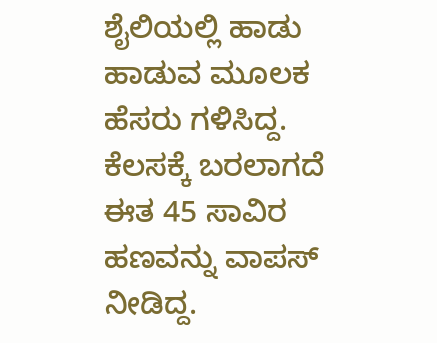ಶೈಲಿಯಲ್ಲಿ ಹಾಡು ಹಾಡುವ ಮೂಲಕ ಹೆಸರು ಗಳಿಸಿದ್ದ.
ಕೆಲಸಕ್ಕೆ ಬರಲಾಗದೆ ಈತ 45 ಸಾವಿರ ಹಣವನ್ನು ವಾಪಸ್ ನೀಡಿದ್ದ.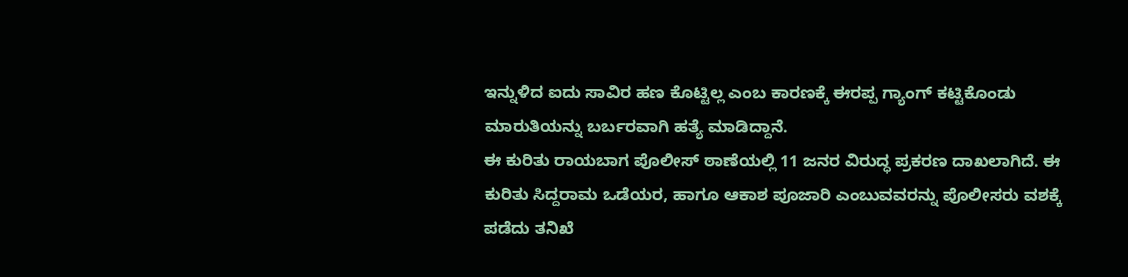ಇನ್ನುಳಿದ ಐದು ಸಾವಿರ ಹಣ ಕೊಟ್ಟಿಲ್ಲ ಎಂಬ ಕಾರಣಕ್ಕೆ ಈರಪ್ಪ ಗ್ಯಾಂಗ್ ಕಟ್ಟಿಕೊಂಡು ಮಾರುತಿಯನ್ನು ಬರ್ಬರವಾಗಿ ಹತ್ಯೆ ಮಾಡಿದ್ದಾನೆ.
ಈ ಕುರಿತು ರಾಯಬಾಗ ಪೊಲೀಸ್ ಠಾಣೆಯಲ್ಲಿ 11 ಜನರ ವಿರುದ್ಧ ಪ್ರಕರಣ ದಾಖಲಾಗಿದೆ. ಈ ಕುರಿತು ಸಿದ್ದರಾಮ ಒಡೆಯರ, ಹಾಗೂ ಆಕಾಶ ಪೂಜಾರಿ ಎಂಬುವವರನ್ನು ಪೊಲೀಸರು ವಶಕ್ಕೆ ಪಡೆದು ತನಿಖೆ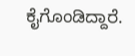ಕೈಗೊಂಡಿದ್ದಾರೆ.